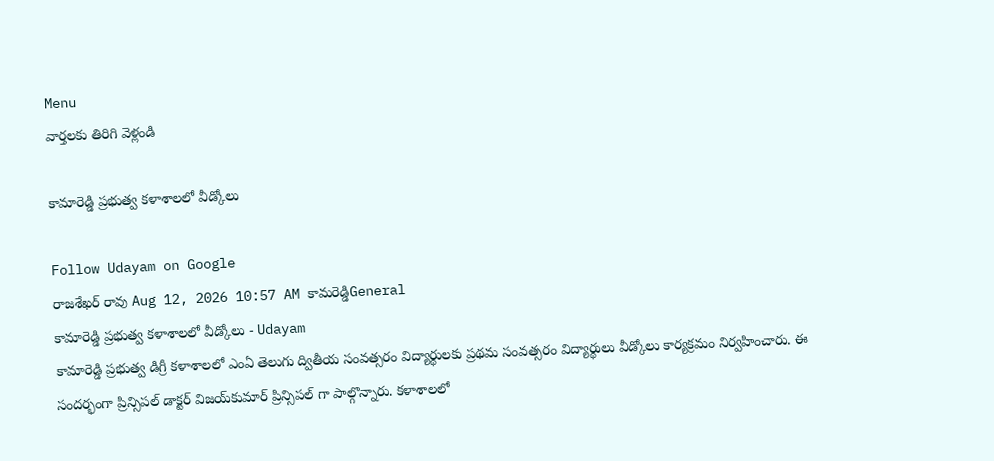Menu
వార్తలకు తిరిగి వెళ్లండి

కామారెడ్డి ప్రభుత్వ కళాశాలలో వీడ్కోలు

Follow Udayam on Google
రాజశేఖర్ రావు Aug 12, 2026 10:57 AM కామరెడ్డిGeneral
కామారెడ్డి ప్రభుత్వ కళాశాలలో వీడ్కోలు - Udayam
కామారెడ్డి ప్రభుత్వ డిగ్రీ కళాశాలలో ఎంఏ తెలుగు ద్వితీయ సంవత్సరం విద్యార్థులకు ప్రథమ సంవత్సరం విద్యార్థులు వీడ్కోలు కార్యక్రమం నిర్వహించారు. ఈ సందర్భంగా ప్రిన్సిపల్ డాక్టర్ విజయ్‌కుమార్ ప్రిన్సిపల్ గా పాల్గొన్నారు. కళాశాలలో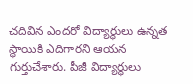చదివిన ఎందరో విద్యార్థులు ఉన్నత స్థాయికి ఎదిగారని ఆయన గుర్తుచేశారు. పీజీ విద్యార్థులు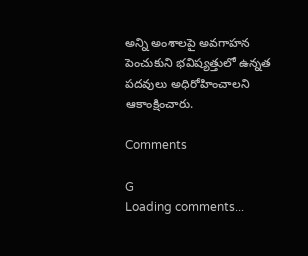అన్ని అంశాలపై అవగాహన పెంచుకుని భవిష్యత్తులో ఉన్నత పదవులు అధిరోహించాలని ఆకాంక్షించారు.

Comments

G
Loading comments...